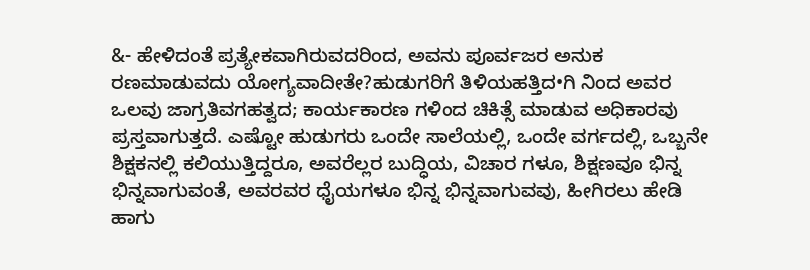&- ಹೇಳಿದಂತೆ ಪ್ರತ್ಯೇಕವಾಗಿರುವದರಿಂದ, ಅವನು ಪೂರ್ವಜರ ಅನುಕ ರಣಮಾಡುವದು ಯೋಗ್ಯವಾದೀತೇ?ಹುಡುಗರಿಗೆ ತಿಳಿಯಹತ್ತಿದ•ಗಿ ನಿಂದ ಅವರ ಒಲವು ಜಾಗ್ರತಿವಗಹತ್ವದ; ಕಾರ್ಯಕಾರಣ ಗಳಿಂದ ಚಿಕಿತ್ಸೆ ಮಾಡುವ ಅಧಿಕಾರವು ಪ್ರಸ್ತವಾಗುತ್ತದೆ. ಎಷ್ಟೋ ಹುಡುಗರು ಒಂದೇ ಸಾಲೆಯಲ್ಲಿ, ಒಂದೇ ವರ್ಗದಲ್ಲಿ, ಒಬ್ಬನೇ ಶಿಕ್ಷಕನಲ್ಲಿ ಕಲಿಯುತ್ತಿದ್ದರೂ, ಅವರೆಲ್ಲರ ಬುದ್ಧಿಯ, ವಿಚಾರ ಗಳೂ, ಶಿಕ್ಷಣವೂ ಭಿನ್ನ ಭಿನ್ನವಾಗುವಂತೆ, ಅವರವರ ಧೈಯಗಳೂ ಭಿನ್ನ ಭಿನ್ನವಾಗುವವು, ಹೀಗಿರಲು ಹೇಡಿ ಹಾಗು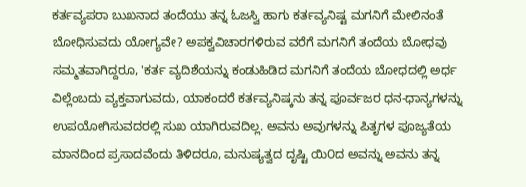ಕರ್ತವ್ಯಪರಾ ಬುಖನಾದ ತಂದೆಯು ತನ್ನ ಓಜಸ್ವಿ ಹಾಗು ಕರ್ತವ್ಯನಿಷ್ಟ ಮಗನಿಗೆ ಮೇಲಿನಂತೆ ಬೋಧಿಸುವದು ಯೋಗ್ಯವೇ? ಅಪಕ್ವವಿಚಾರಗಳಿರುವ ವರೆಗೆ ಮಗನಿಗೆ ತಂದೆಯ ಬೋಧವು ಸಮ್ಮತವಾಗಿದ್ದರೂ, 'ಕರ್ತ ವ್ಯದಿಶೆಯನ್ನು ಕಂಡುಹಿಡಿದ ಮಗನಿಗೆ ತಂದೆಯ ಬೋಧದಲ್ಲಿ ಅರ್ಧ ವಿಲ್ಲೆಂಬದು ವ್ಯಕ್ತವಾಗುವದು, ಯಾಕಂದರೆ ಕರ್ತವ್ಯನಿಷ್ಕನು ತನ್ನ ಪೂರ್ವಜರ ಧನ-ಧಾನ್ಯಗಳನ್ನು ಉಪಯೋಗಿಸುವದರಲ್ಲಿ ಸುಖ ಯಾಗಿರುವದಿಲ್ಲ. ಅವನು ಅವುಗಳನ್ನು ಪಿತೃಗಳ ಪೂಜ್ಯತೆಯ ಮಾನದಿಂದ ಪ್ರಸಾದವೆಂದು ತಿಳಿದರೂ, ಮನುಷ್ಯತ್ವದ ದೃಷ್ಟಿ ಯಿ೦ದ ಅವನ್ನು ಅವನು ತನ್ನ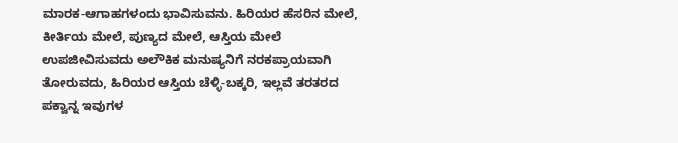ಮಾರಕ-ಆಗಾಹಗಳಂದು ಭಾವಿಸುವನು. ಹಿರಿಯರ ಹೆಸರಿನ ಮೇಲೆ, ಕೀರ್ತಿಯ ಮೇಲೆ, ಪುಣ್ಯದ ಮೇಲೆ, ಆಸ್ತಿಯ ಮೇಲೆ ಉಪಜೀವಿಸುವದು ಅಲೌಕಿಕ ಮನುಷ್ಯನಿಗೆ ನರಕಪ್ರಾಯವಾಗಿ ತೋರುವದು, ಹಿರಿಯರ ಆಸ್ತಿಯ ಚೆಳ್ಳಿ-ಬಕ್ಕರಿ, ಇಲ್ಲವೆ ತರತರದ ಪಕ್ವಾನ್ನ ಇವುಗಳ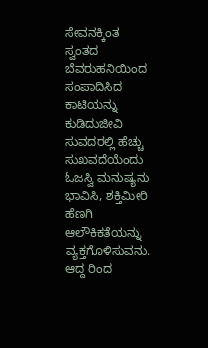ಸೇವನಕ್ಕಿಂತ ಸ್ವಂತದ ಬೆವರುಹನಿಯಿಂದ ಸಂಪಾದಿಸಿದ ಕಾಟಿಯನ್ನು ಕುಡಿದುಜೀವಿ ಸುವದರಲ್ಲಿ ಹೆಚ್ಚು ಸುಖವದೆಯೆಂದು ಓಜಸ್ವಿ ಮನುಷ್ಯನು ಭಾವಿಸಿ, ಶಕ್ತಿಮೀರಿ ಹೆಣಗಿ ಆಲೌಕಿಕತೆಯನ್ನು ವ್ಯಕ್ತಗೊಳಿಸುವನು. ಆದ್ದ ರಿಂದ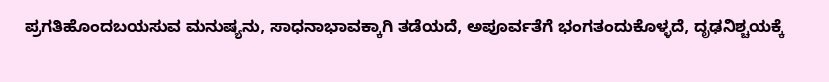ಪ್ರಗತಿಹೊಂದಬಯಸುವ ಮನುಷ್ಯನು, ಸಾಧನಾಭಾವಕ್ಕಾಗಿ ತಡೆಯದೆ, ಅಪೂರ್ವತೆಗೆ ಭಂಗತಂದುಕೊಳ್ಳದೆ, ದೃಢನಿಶ್ಚಯಕ್ಕೆ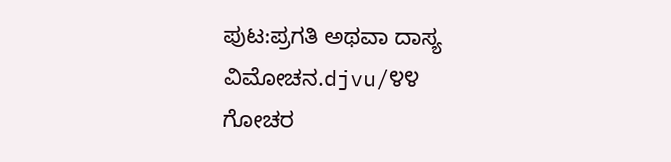ಪುಟ:ಪ್ರಗತಿ ಅಥವಾ ದಾಸ್ಯ ವಿಮೋಚನ.djvu/೪೪
ಗೋಚರ